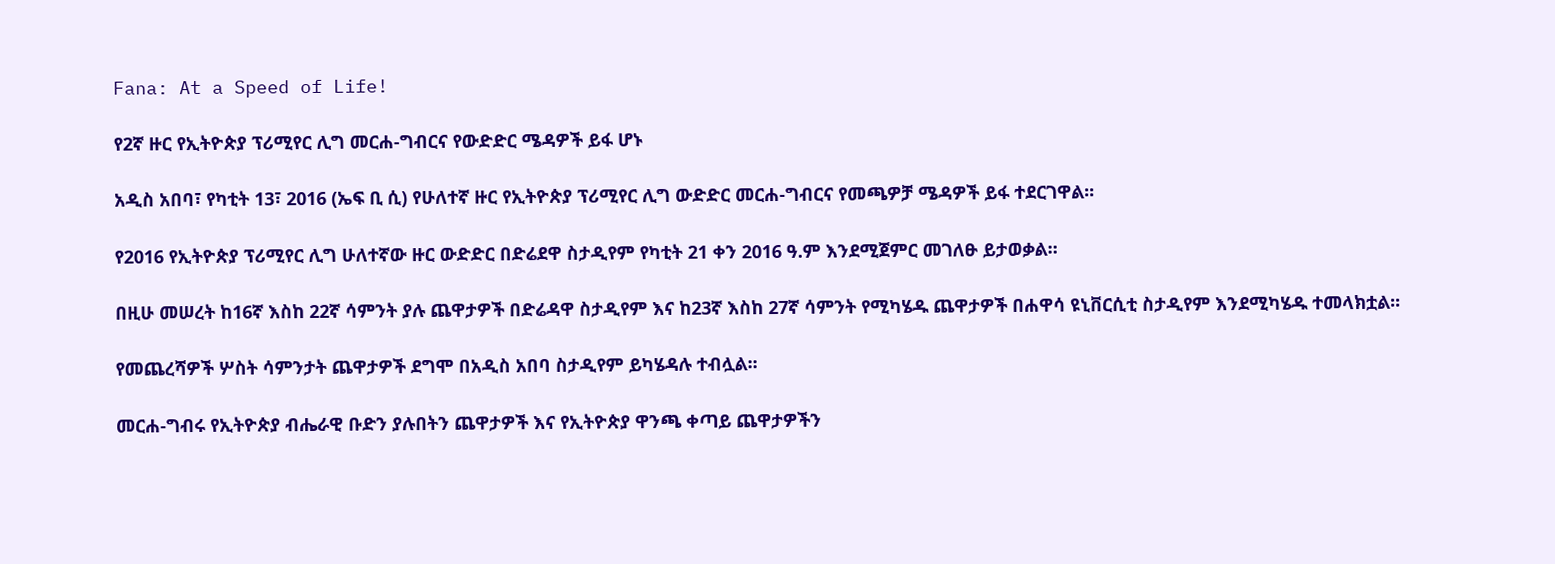Fana: At a Speed of Life!

የ2ኛ ዙር የኢትዮጵያ ፕሪሚየር ሊግ መርሐ-ግብርና የውድድር ሜዳዎች ይፋ ሆኑ

አዲስ አበባ፣ የካቲት 13፣ 2016 (ኤፍ ቢ ሲ) የሁለተኛ ዙር የኢትዮጵያ ፕሪሚየር ሊግ ውድድር መርሐ-ግብርና የመጫዎቻ ሜዳዎች ይፋ ተደርገዋል፡፡

የ2016 የኢትዮጵያ ፕሪሚየር ሊግ ሁለተኛው ዙር ውድድር በድሬደዋ ስታዲየም የካቲት 21 ቀን 2016 ዓ.ም እንደሚጀምር መገለፁ ይታወቃል።

በዚሁ መሠረት ከ16ኛ እስከ 22ኛ ሳምንት ያሉ ጨዋታዎች በድሬዳዋ ስታዲየም እና ከ23ኛ እስከ 27ኛ ሳምንት የሚካሄዱ ጨዋታዎች በሐዋሳ ዩኒቨርሲቲ ስታዲየም እንደሚካሄዱ ተመላክቷል፡፡

የመጨረሻዎች ሦስት ሳምንታት ጨዋታዎች ደግሞ በአዲስ አበባ ስታዲየም ይካሄዳሉ ተብሏል፡፡

መርሐ-ግብሩ የኢትዮጵያ ብሔራዊ ቡድን ያሉበትን ጨዋታዎች እና የኢትዮጵያ ዋንጫ ቀጣይ ጨዋታዎችን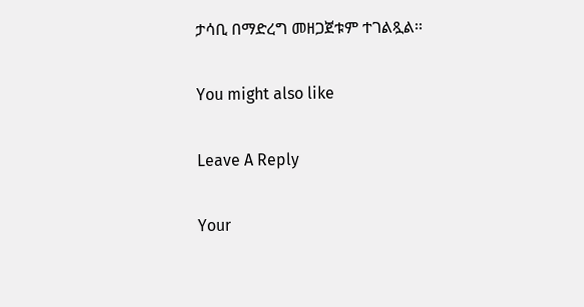ታሳቢ በማድረግ መዘጋጀቱም ተገልጿል፡፡

You might also like

Leave A Reply

Your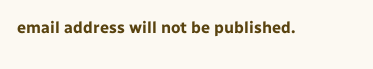email address will not be published.